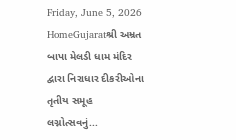Friday, June 5, 2026
HomeGujaratશ્રી અમ્રત બાપા મેલડી ધામ મંદિર દ્વારા નિરાધાર દીકરીઓના તૃતીય સમૂહ લગ્નોત્સવનું...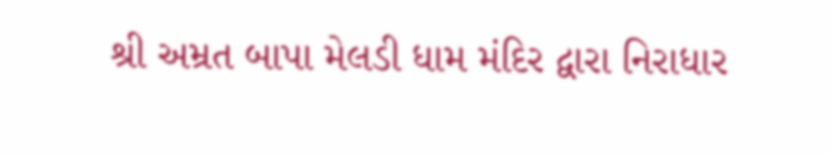શ્રી અમ્રત બાપા મેલડી ધામ મંદિર દ્વારા નિરાધાર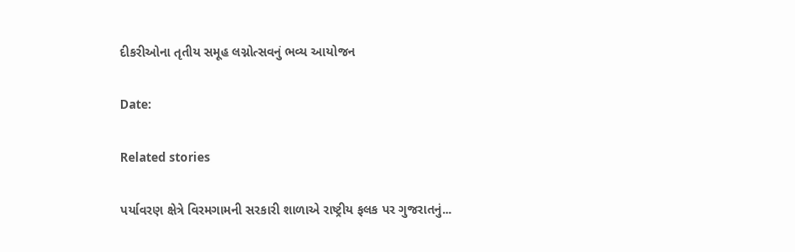દીકરીઓના તૃતીય સમૂહ લગ્નોત્સવનું ભવ્ય આયોજન

Date:

Related stories

પર્યાવરણ ક્ષેત્રે વિરમગામની સરકારી શાળાએ રાષ્ટ્રીય ફલક પર ગુજરાતનું...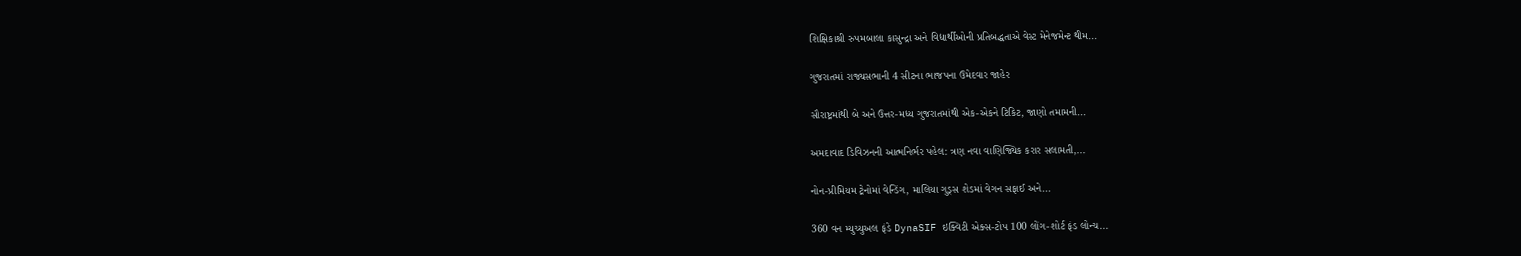શિક્ષિકાશ્રી રુપમબાલા કાસુન્દ્રા અને વિદ્યાર્થીઓની પ્રતિબદ્ધતાએ વેસ્ટ મેનેજમેન્ટ થીમ...

ગુજરાતમાં રાજ્યસભાની 4 સીટના ભાજપના ઉમેદવાર જાહેર

સૌરાષ્ટ્રમાંથી બે અને ઉત્તર-મધ્ય ગુજરાતમાંથી એક-એકને ટિકિટ, જાણો તમામની...

અમદાવાદ ડિવિઝનની આત્મનિર્ભર પહેલ: ત્રણ નવા વાણિજ્યિક કરાર સલામતી,...

નોન-પ્રીમિયમ ટ્રેનોમાં વેન્ડિંગ, માલિયા ગુડ્સ શેડમાં વેગન સફાઈ અને...

360 વન મ્યુચ્યુઅલ ફંડે DynaSIF ઇક્વિટી એક્સ-ટોપ 100 લોંગ-શોર્ટ ફંડ લોન્ચ...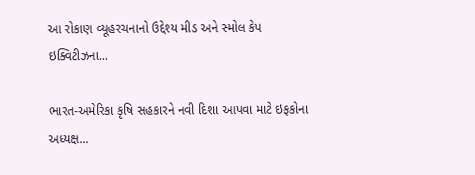આ રોકાણ વ્યૂહરચનાનો ઉદ્દેશ્ય મીડ અને સ્મોલ કેપ ઇક્વિટીઝના...

ભારત-અમેરિકા કૃષિ સહકારને નવી દિશા આપવા માટે ઇફકોના અધ્યક્ષ...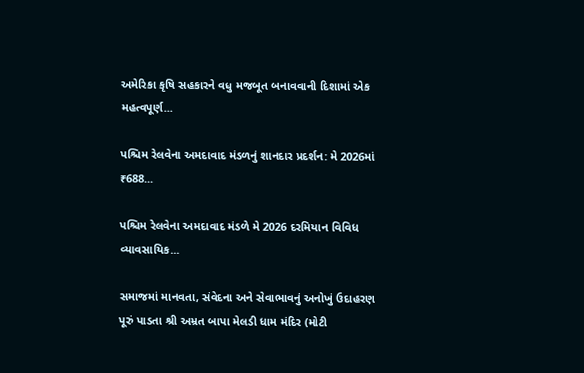અમેરિકા કૃષિ સહકારને વધુ મજબૂત બનાવવાની દિશામાં એક મહત્વપૂર્ણ...

પશ્ચિમ રેલવેના અમદાવાદ મંડળનું શાનદાર પ્રદર્શન: મે 2026માં ₹688...

પશ્ચિમ રેલવેના અમદાવાદ મંડળે મે 2026 દરમિયાન વિવિધ વ્યાવસાયિક...

સમાજમાં માનવતા, સંવેદના અને સેવાભાવનું અનોખું ઉદાહરણ પૂરું પાડતા શ્રી અમ્રત બાપા મેલડી ધામ મંદિર (મોટી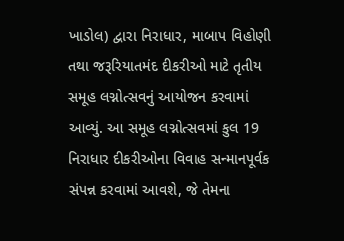ખાડોલ) દ્વારા નિરાધાર, માબાપ વિહોણી તથા જરૂરિયાતમંદ દીકરીઓ માટે તૃતીય સમૂહ લગ્નોત્સવનું આયોજન કરવામાં આવ્યું. આ સમૂહ લગ્નોત્સવમાં કુલ 19 નિરાધાર દીકરીઓના વિવાહ સન્માનપૂર્વક સંપન્ન કરવામાં આવશે, જે તેમના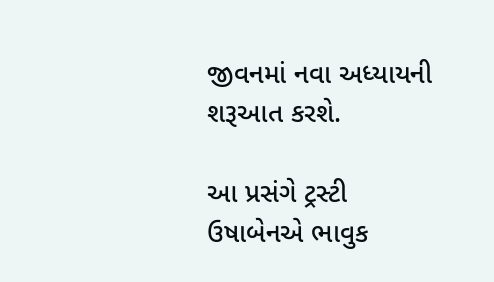જીવનમાં નવા અધ્યાયની શરૂઆત કરશે.

આ પ્રસંગે ટ્રસ્ટી ઉષાબેનએ ભાવુક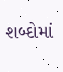શબ્દોમાં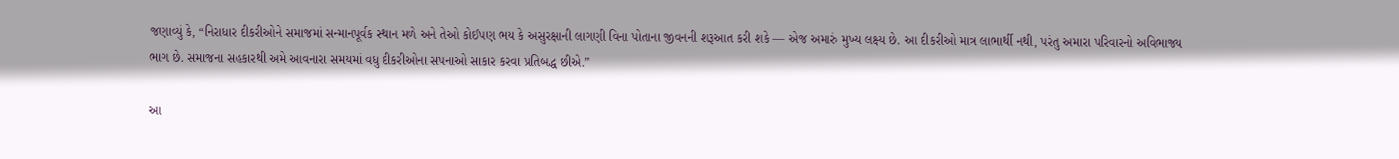જણાવ્યું કે, “નિરાધાર દીકરીઓને સમાજમાં સન્માનપૂર્વક સ્થાન મળે અને તેઓ કોઈપણ ભય કે અસુરક્ષાની લાગણી વિના પોતાના જીવનની શરૂઆત કરી શકે — એજ અમારું મુખ્ય લક્ષ્ય છે. આ દીકરીઓ માત્ર લાભાર્થી નથી, પરંતુ અમારા પરિવારનો અવિભાજ્ય ભાગ છે. સમાજના સહકારથી અમે આવનારા સમયમાં વધુ દીકરીઓના સપનાઓ સાકાર કરવા પ્રતિબદ્ધ છીએ.”

આ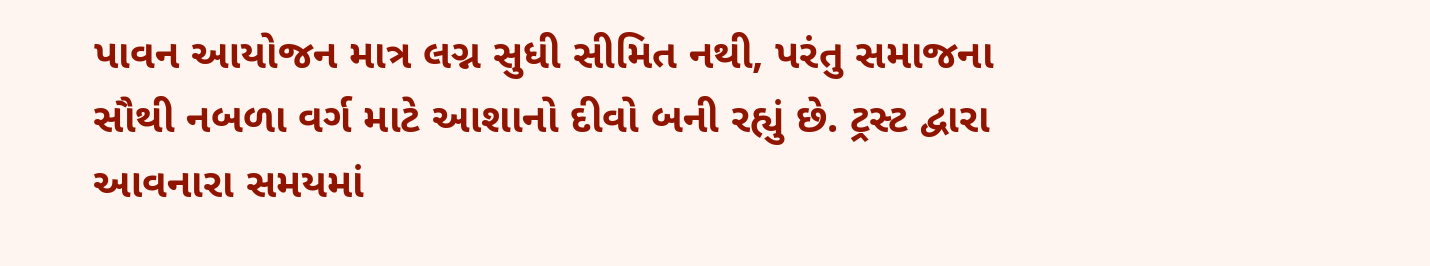પાવન આયોજન માત્ર લગ્ન સુધી સીમિત નથી, પરંતુ સમાજના સૌથી નબળા વર્ગ માટે આશાનો દીવો બની રહ્યું છે. ટ્રસ્ટ દ્વારા આવનારા સમયમાં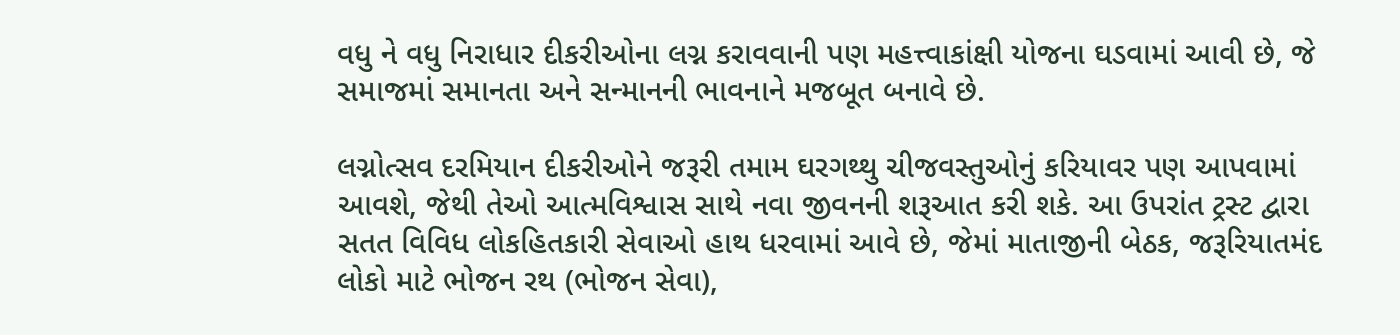વધુ ને વધુ નિરાધાર દીકરીઓના લગ્ન કરાવવાની પણ મહત્ત્વાકાંક્ષી યોજના ઘડવામાં આવી છે, જે સમાજમાં સમાનતા અને સન્માનની ભાવનાને મજબૂત બનાવે છે.

લગ્નોત્સવ દરમિયાન દીકરીઓને જરૂરી તમામ ઘરગથ્થુ ચીજવસ્તુઓનું કરિયાવર પણ આપવામાં આવશે, જેથી તેઓ આત્મવિશ્વાસ સાથે નવા જીવનની શરૂઆત કરી શકે. આ ઉપરાંત ટ્રસ્ટ દ્વારા સતત વિવિધ લોકહિતકારી સેવાઓ હાથ ધરવામાં આવે છે, જેમાં માતાજીની બેઠક, જરૂરિયાતમંદ લોકો માટે ભોજન રથ (ભોજન સેવા),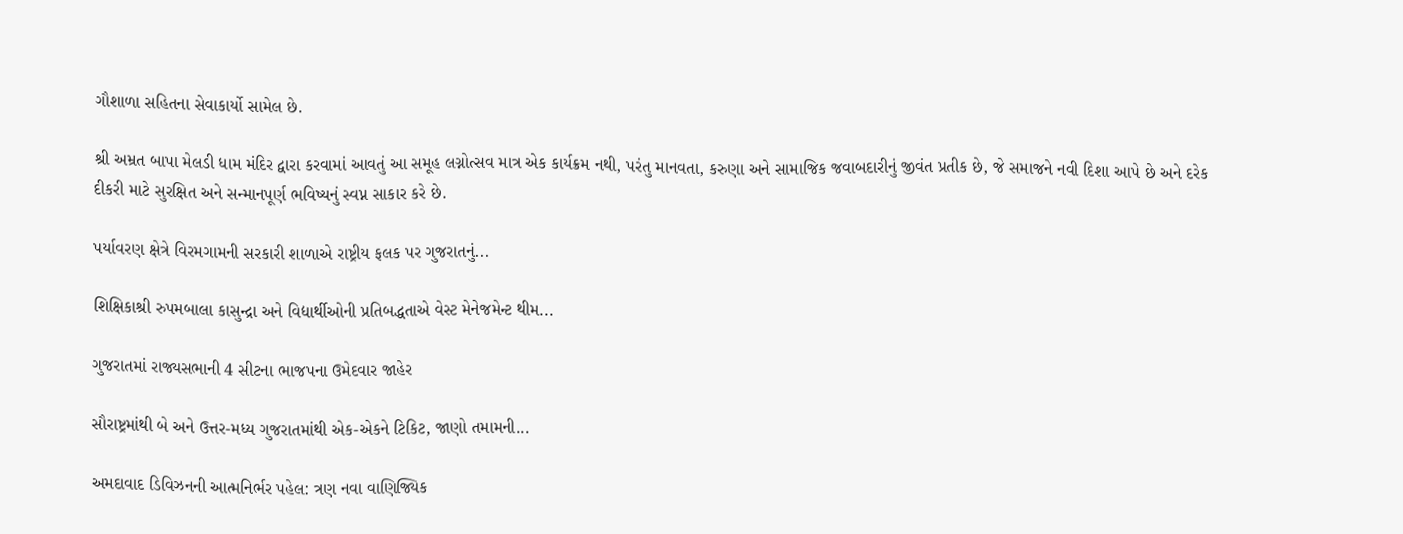ગૌશાળા સહિતના સેવાકાર્યો સામેલ છે.

શ્રી અમ્રત બાપા મેલડી ધામ મંદિર દ્વારા કરવામાં આવતું આ સમૂહ લગ્નોત્સવ માત્ર એક કાર્યક્રમ નથી, પરંતુ માનવતા, કરુણા અને સામાજિક જવાબદારીનું જીવંત પ્રતીક છે, જે સમાજને નવી દિશા આપે છે અને દરેક દીકરી માટે સુરક્ષિત અને સન્માનપૂર્ણ ભવિષ્યનું સ્વપ્ન સાકાર કરે છે.

પર્યાવરણ ક્ષેત્રે વિરમગામની સરકારી શાળાએ રાષ્ટ્રીય ફલક પર ગુજરાતનું...

શિક્ષિકાશ્રી રુપમબાલા કાસુન્દ્રા અને વિદ્યાર્થીઓની પ્રતિબદ્ધતાએ વેસ્ટ મેનેજમેન્ટ થીમ...

ગુજરાતમાં રાજ્યસભાની 4 સીટના ભાજપના ઉમેદવાર જાહેર

સૌરાષ્ટ્રમાંથી બે અને ઉત્તર-મધ્ય ગુજરાતમાંથી એક-એકને ટિકિટ, જાણો તમામની...

અમદાવાદ ડિવિઝનની આત્મનિર્ભર પહેલ: ત્રણ નવા વાણિજ્યિક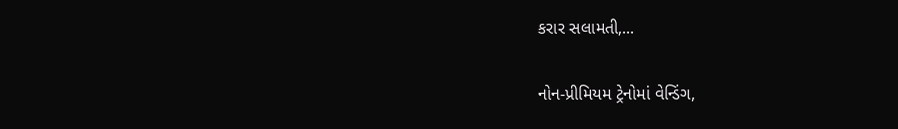કરાર સલામતી,...

નોન-પ્રીમિયમ ટ્રેનોમાં વેન્ડિંગ,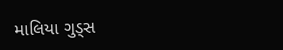માલિયા ગુડ્સ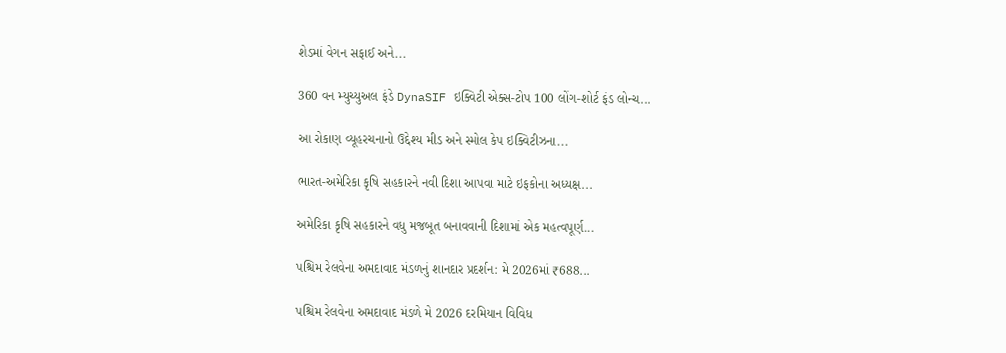શેડમાં વેગન સફાઈ અને...

360 વન મ્યુચ્યુઅલ ફંડે DynaSIF ઇક્વિટી એક્સ-ટોપ 100 લોંગ-શોર્ટ ફંડ લોન્ચ...

આ રોકાણ વ્યૂહરચનાનો ઉદ્દેશ્ય મીડ અને સ્મોલ કેપ ઇક્વિટીઝના...

ભારત-અમેરિકા કૃષિ સહકારને નવી દિશા આપવા માટે ઇફકોના અધ્યક્ષ...

અમેરિકા કૃષિ સહકારને વધુ મજબૂત બનાવવાની દિશામાં એક મહત્વપૂર્ણ...

પશ્ચિમ રેલવેના અમદાવાદ મંડળનું શાનદાર પ્રદર્શન: મે 2026માં ₹688...

પશ્ચિમ રેલવેના અમદાવાદ મંડળે મે 2026 દરમિયાન વિવિધ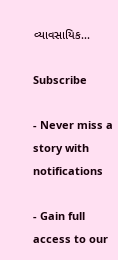વ્યાવસાયિક...

Subscribe

- Never miss a story with notifications

- Gain full access to our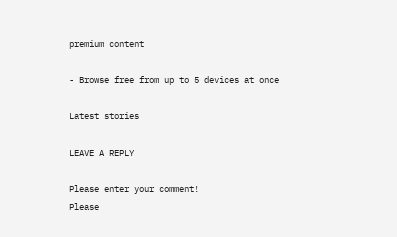premium content

- Browse free from up to 5 devices at once

Latest stories

LEAVE A REPLY

Please enter your comment!
Please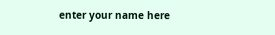enter your name here